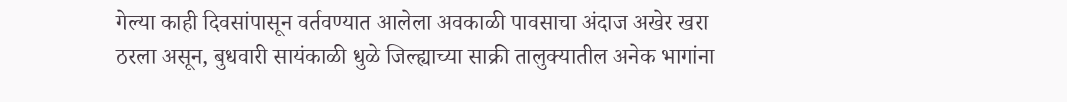गेल्या काही दिवसांपासून वर्तवण्यात आलेला अवकाळी पावसाचा अंदाज अखेर खरा ठरला असून, बुधवारी सायंकाळी धुळे जिल्ह्याच्या साक्री तालुक्यातील अनेक भागांना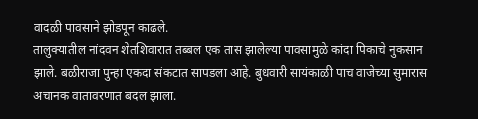वादळी पावसाने झोडपून काढले.
तालुक्यातील नांदवन शेतशिवारात तब्बल एक तास झालेल्या पावसामुळे कांदा पिकाचे नुकसान झाले. बळीराजा पुन्हा एकदा संकटात सापडला आहे. बुधवारी सायंकाळी पाच वाजेच्या सुमारास अचानक वातावरणात बदल झाला.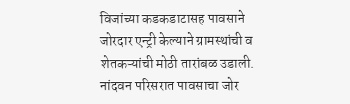विजांच्या कडकडाटासह पावसाने जोरदार एन्ट्री केल्याने ग्रामस्थांची व शेतकऱ्यांची मोठी तारांबळ उडाली. नांदवन परिसरात पावसाचा जोर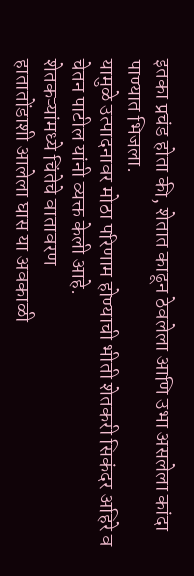इतका प्रचंड होता की, शेतात काढून ठेवलेला आणि उभा असलेला कांदा पाण्यात भिजला.
यामुळे उत्पादनावर मोठा परिणाम होण्याची भीती शेतकरी सिकंदर अहिरे व चेतन पाटील यांनी व्यक्त केली आहे.
शेतकऱ्यांमध्ये चिंतेचे वातावरण
हातातोंडाशी आलेला घास या अवकाळी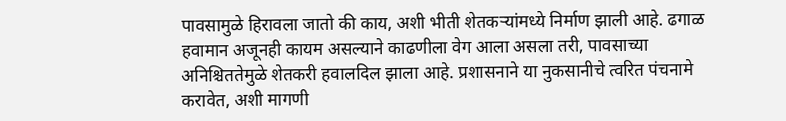पावसामुळे हिरावला जातो की काय, अशी भीती शेतकऱ्यांमध्ये निर्माण झाली आहे. ढगाळ हवामान अजूनही कायम असल्याने काढणीला वेग आला असला तरी, पावसाच्या अनिश्चिततेमुळे शेतकरी हवालदिल झाला आहे. प्रशासनाने या नुकसानीचे त्वरित पंचनामे करावेत, अशी मागणी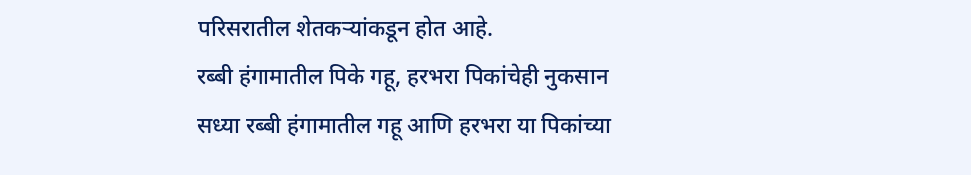परिसरातील शेतकऱ्यांकडून होत आहे.
रब्बी हंगामातील पिके गहू, हरभरा पिकांचेही नुकसान
सध्या रब्बी हंगामातील गहू आणि हरभरा या पिकांच्या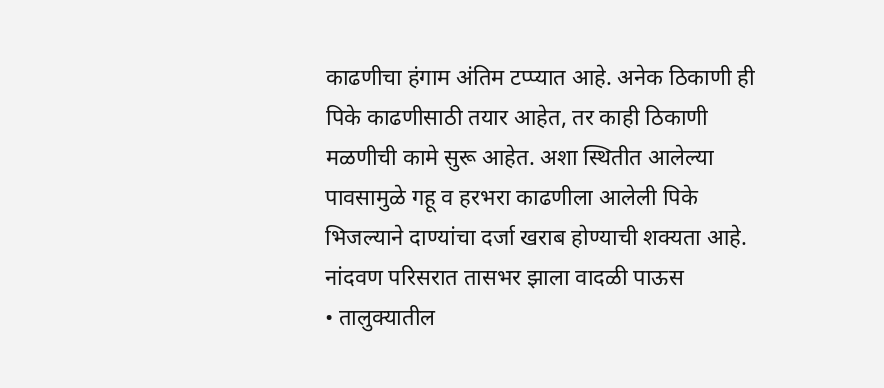काढणीचा हंगाम अंतिम टप्प्यात आहे. अनेक ठिकाणी ही पिके काढणीसाठी तयार आहेत, तर काही ठिकाणी मळणीची कामे सुरू आहेत. अशा स्थितीत आलेल्या पावसामुळे गहू व हरभरा काढणीला आलेली पिके भिजल्याने दाण्यांचा दर्जा खराब होण्याची शक्यता आहे.
नांदवण परिसरात तासभर झाला वादळी पाऊस
• तालुक्यातील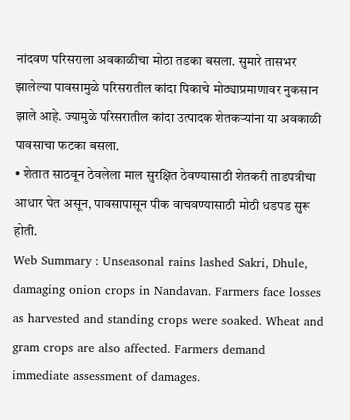नांदवण परिसराला अवकाळीचा मोठा तडका बसला. सुमारे तासभर झालेल्या पावसामुळे परिसरातील कांदा पिकाचे मोठ्याप्रमाणावर नुकसान झाले आहे. ज्यामुळे परिसरातील कांदा उत्पादक शेतकऱ्यांना या अवकाळी पावसाचा फटका बसला.
• शेतात साठवून ठेवलेला माल सुरक्षित ठेवण्यासाठी शेतकरी ताडपत्रीचा आधार घेत असून, पावसापासून पीक वाचवण्यासाठी मोठी धडपड सुरू होती.
Web Summary : Unseasonal rains lashed Sakri, Dhule, damaging onion crops in Nandavan. Farmers face losses as harvested and standing crops were soaked. Wheat and gram crops are also affected. Farmers demand immediate assessment of damages.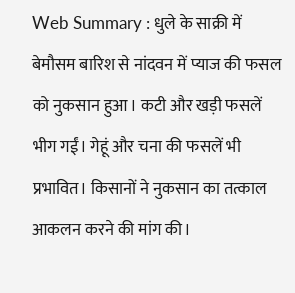Web Summary : धुले के साक्री में बेमौसम बारिश से नांदवन में प्याज की फसल को नुकसान हुआ। कटी और खड़ी फसलें भीग गईं। गेहूं और चना की फसलें भी प्रभावित। किसानों ने नुकसान का तत्काल आकलन करने की मांग की।